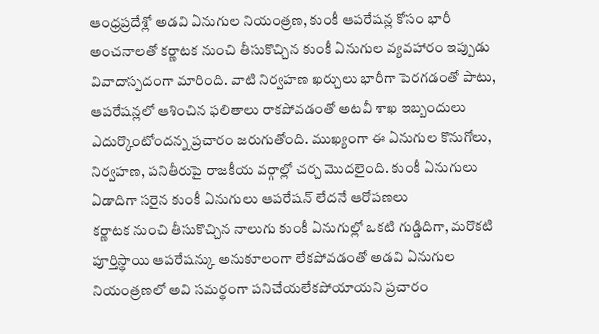ఆంధ్రప్రదేశ్లో అడవి ఏనుగుల నియంత్రణ, కుంకీ ఆపరేషన్ల కోసం భారీ అంచనాలతో కర్ణాటక నుంచి తీసుకొచ్చిన కుంకీ ఏనుగుల వ్యవహారం ఇప్పుడు వివాదాస్పదంగా మారింది. వాటి నిర్వహణ ఖర్చులు భారీగా పెరగడంతో పాటు, ఆపరేషన్లలో ఆశించిన ఫలితాలు రాకపోవడంతో అటవీ శాఖ ఇబ్బందులు ఎదుర్కొంటోందన్న ప్రచారం జరుగుతోంది. ముఖ్యంగా ఈ ఏనుగుల కొనుగోలు, నిర్వహణ, పనితీరుపై రాజకీయ వర్గాల్లో చర్చ మొదలైంది. కుంకీ ఏనుగులు
ఏడాదిగా సరైన కుంకీ ఏనుగులు ఆపరేషన్ లేదనే ఆరోపణలు
కర్ణాటక నుంచి తీసుకొచ్చిన నాలుగు కుంకీ ఏనుగుల్లో ఒకటి గుడ్డిదిగా, మరొకటి పూర్తిస్థాయి ఆపరేషన్కు అనుకూలంగా లేకపోవడంతో అడవి ఏనుగుల నియంత్రణలో అవి సమర్థంగా పనిచేయలేకపోయాయని ప్రచారం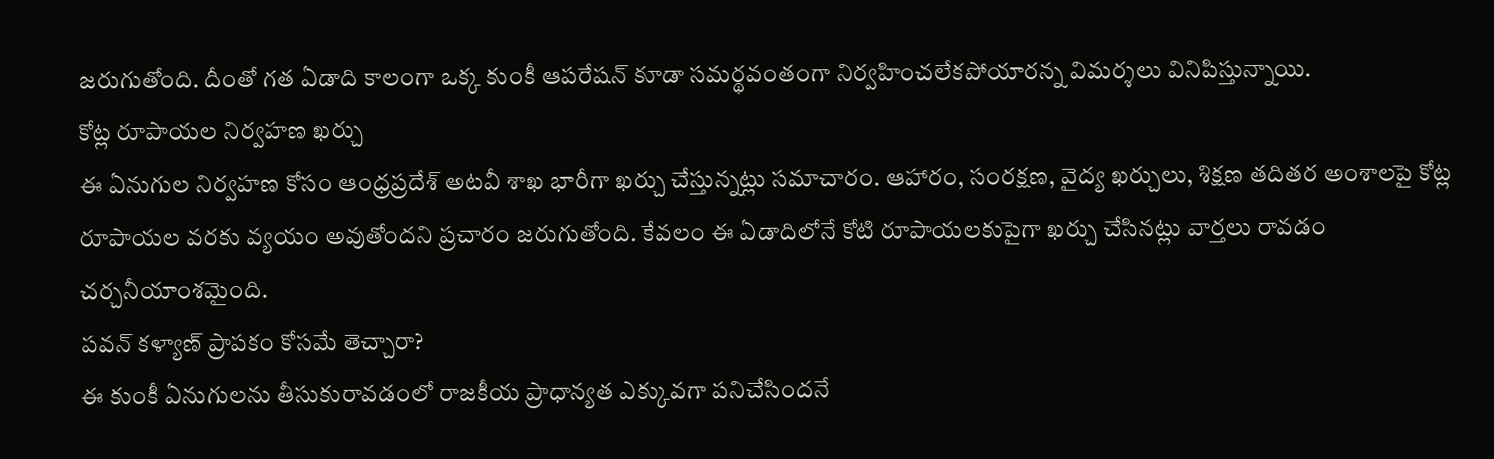జరుగుతోంది. దీంతో గత ఏడాది కాలంగా ఒక్క కుంకీ ఆపరేషన్ కూడా సమర్థవంతంగా నిర్వహించలేకపోయారన్న విమర్శలు వినిపిస్తున్నాయి.
కోట్ల రూపాయల నిర్వహణ ఖర్చు
ఈ ఏనుగుల నిర్వహణ కోసం ఆంధ్రప్రదేశ్ అటవీ శాఖ భారీగా ఖర్చు చేస్తున్నట్లు సమాచారం. ఆహారం, సంరక్షణ, వైద్య ఖర్చులు, శిక్షణ తదితర అంశాలపై కోట్ల రూపాయల వరకు వ్యయం అవుతోందని ప్రచారం జరుగుతోంది. కేవలం ఈ ఏడాదిలోనే కోటి రూపాయలకుపైగా ఖర్చు చేసినట్లు వార్తలు రావడం చర్చనీయాంశమైంది.
పవన్ కళ్యాణ్ ప్రాపకం కోసమే తెచ్చారా?
ఈ కుంకీ ఏనుగులను తీసుకురావడంలో రాజకీయ ప్రాధాన్యత ఎక్కువగా పనిచేసిందనే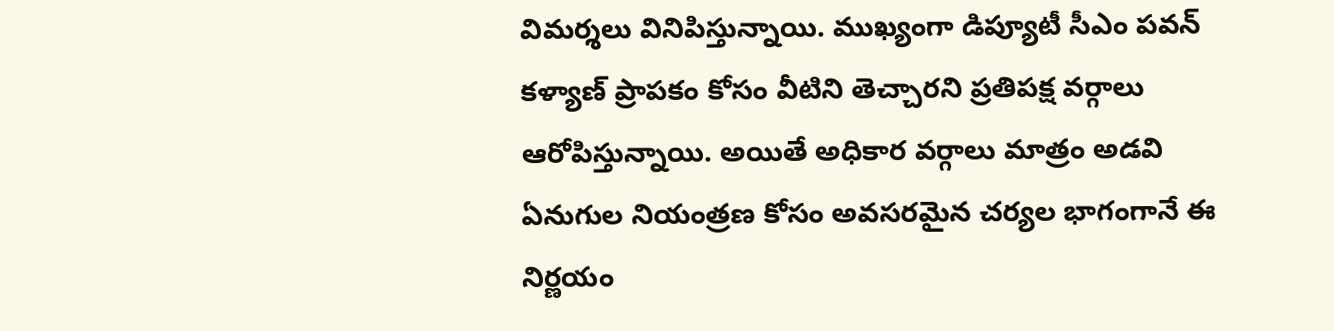విమర్శలు వినిపిస్తున్నాయి. ముఖ్యంగా డిప్యూటీ సీఎం పవన్ కళ్యాణ్ ప్రాపకం కోసం వీటిని తెచ్చారని ప్రతిపక్ష వర్గాలు ఆరోపిస్తున్నాయి. అయితే అధికార వర్గాలు మాత్రం అడవి ఏనుగుల నియంత్రణ కోసం అవసరమైన చర్యల భాగంగానే ఈ నిర్ణయం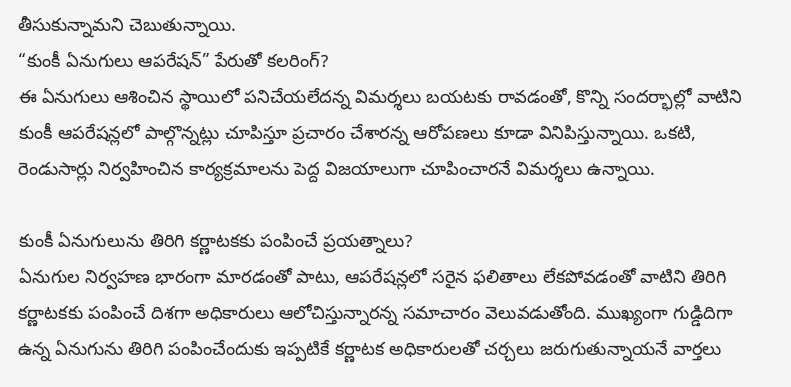తీసుకున్నామని చెబుతున్నాయి.
“కుంకీ ఏనుగులు ఆపరేషన్” పేరుతో కలరింగ్?
ఈ ఏనుగులు ఆశించిన స్థాయిలో పనిచేయలేదన్న విమర్శలు బయటకు రావడంతో, కొన్ని సందర్భాల్లో వాటిని కుంకీ ఆపరేషన్లలో పాల్గొన్నట్లు చూపిస్తూ ప్రచారం చేశారన్న ఆరోపణలు కూడా వినిపిస్తున్నాయి. ఒకటి, రెండుసార్లు నిర్వహించిన కార్యక్రమాలను పెద్ద విజయాలుగా చూపించారనే విమర్శలు ఉన్నాయి.

కుంకీ ఏనుగులును తిరిగి కర్ణాటకకు పంపించే ప్రయత్నాలు?
ఏనుగుల నిర్వహణ భారంగా మారడంతో పాటు, ఆపరేషన్లలో సరైన ఫలితాలు లేకపోవడంతో వాటిని తిరిగి కర్ణాటకకు పంపించే దిశగా అధికారులు ఆలోచిస్తున్నారన్న సమాచారం వెలువడుతోంది. ముఖ్యంగా గుడ్డిదిగా ఉన్న ఏనుగును తిరిగి పంపించేందుకు ఇప్పటికే కర్ణాటక అధికారులతో చర్చలు జరుగుతున్నాయనే వార్తలు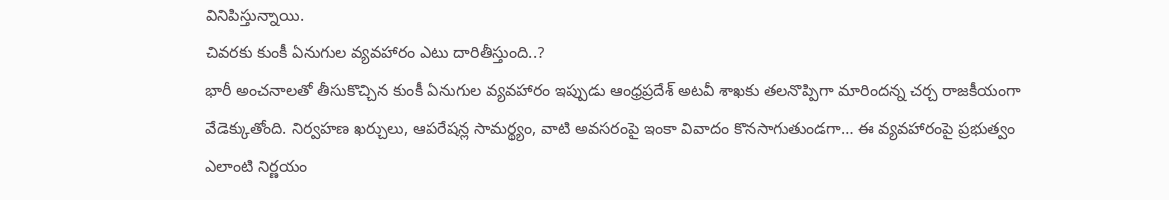వినిపిస్తున్నాయి.
చివరకు కుంకీ ఏనుగుల వ్యవహారం ఎటు దారితీస్తుంది..?
భారీ అంచనాలతో తీసుకొచ్చిన కుంకీ ఏనుగుల వ్యవహారం ఇప్పుడు ఆంధ్రప్రదేశ్ అటవీ శాఖకు తలనొప్పిగా మారిందన్న చర్చ రాజకీయంగా వేడెక్కుతోంది. నిర్వహణ ఖర్చులు, ఆపరేషన్ల సామర్థ్యం, వాటి అవసరంపై ఇంకా వివాదం కొనసాగుతుండగా… ఈ వ్యవహారంపై ప్రభుత్వం ఎలాంటి నిర్ణయం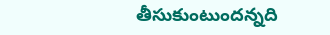తీసుకుంటుందన్నది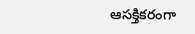ఆసక్తికరంగా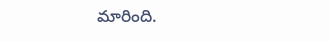మారింది.